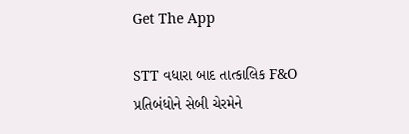Get The App

STT વધારા બાદ તાત્કાલિક F&O પ્રતિબંધોને સેબી ચેરમેને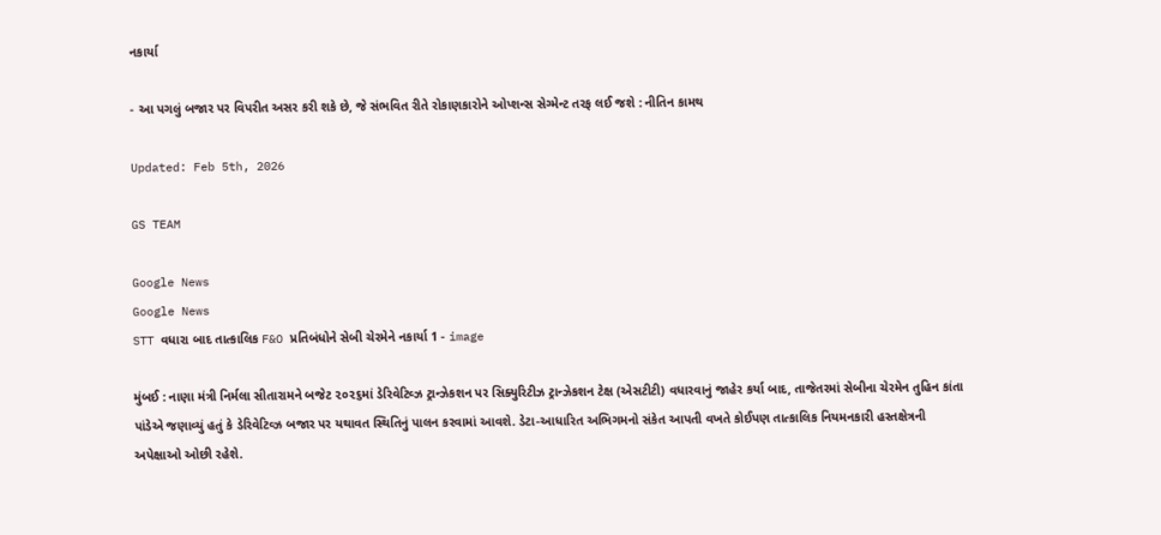નકાર્યા

- આ પગલું બજાર પર વિપરીત અસર કરી શકે છે, જે સંભવિત રીતે રોકાણકારોને ઓપ્શન્સ સેગ્મેન્ટ તરફ લઈ જશે : નીતિન કામથ

Updated: Feb 5th, 2026

GS TEAM

Google News
Google News
STT વધારા બાદ તાત્કાલિક F&O પ્રતિબંધોને સેબી ચેરમેને નકાર્યા 1 - image

મુંબઈ : નાણા મંત્રી નિર્મલા સીતારામને બજેટ ૨૦૨૬માં ડેરિવેટિવ્ઝ ટ્રાન્ઝેકશન પર સિક્યુરિટીઝ ટ્રાન્ઝેકશન ટેક્ષ (એસટીટી) વધારવાનું જાહેર કર્યા બાદ, તાજેતરમાં સેબીના ચેરમેન તુહિન કાંતા પાંડેએ જણાવ્યું હતું કે ડેરિવેટિવ્ઝ બજાર પર યથાવત સ્થિતિનું પાલન કરવામાં આવશે. ડેટા-આધારિત અભિગમનો સંકેત આપતી વખતે કોઈપણ તાત્કાલિક નિયમનકારી હસ્તક્ષેત્રની અપેક્ષાઓ ઓછી રહેશે.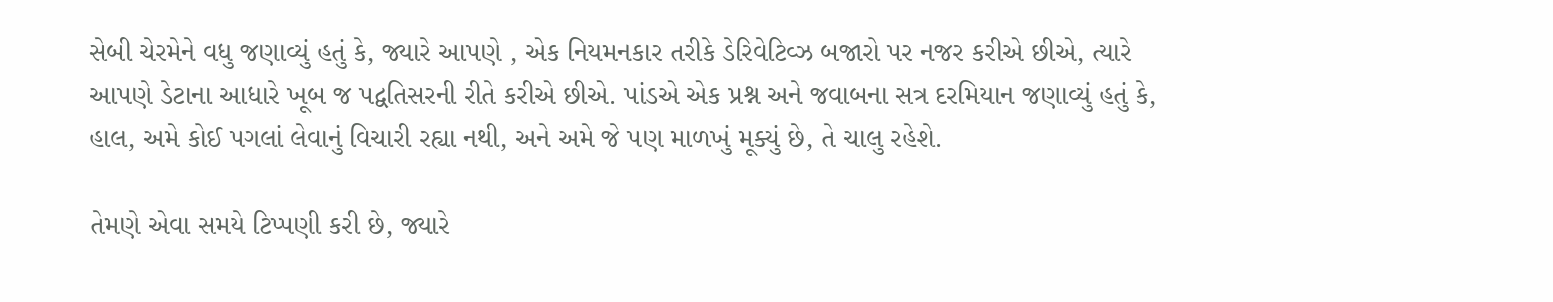સેબી ચેરમેને વધુ જણાવ્યું હતું કે, જ્યારે આપણે , એક નિયમનકાર તરીકે ડેરિવેટિવ્ઝ બજારો પર નજર કરીએ છીએ, ત્યારે આપણે ડેટાના આધારે ખૂબ જ પદ્વતિસરની રીતે કરીએ છીએ. પાંડએ એક પ્રશ્ન અને જવાબના સત્ર દરમિયાન જણાવ્યું હતું કે, હાલ, અમે કોઈ પગલાં લેવાનું વિચારી રહ્યા નથી, અને અમે જે પણ માળખું મૂક્યું છે, તે ચાલુ રહેશે.

તેમણે એવા સમયે ટિપ્પણી કરી છે, જ્યારે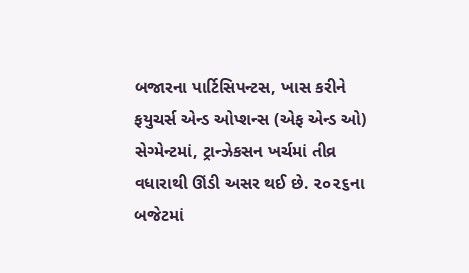બજારના પાર્ટિસિપન્ટસ, ખાસ કરીને ફયુચર્સ એન્ડ ઓપ્શન્સ (એફ એન્ડ ઓ) સેગ્મેન્ટમાં, ટ્રાન્ઝેકસન ખર્ચમાં તીવ્ર વધારાથી ઊંડી અસર થઈ છે. ૨૦૨૬ના બજેટમાં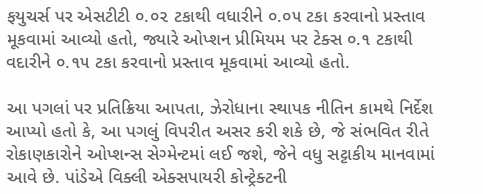ફયુચર્સ પર એસટીટી ૦.૦૨ ટકાથી વધારીને ૦.૦૫ ટકા કરવાનો પ્રસ્તાવ મૂકવામાં આવ્યો હતો, જ્યારે ઓપ્શન પ્રીમિયમ પર ટેક્સ ૦.૧ ટકાથી વદારીને ૦.૧૫ ટકા કરવાનો પ્રસ્તાવ મૂકવામાં આવ્યો હતો.

આ પગલાં પર પ્રતિક્રિયા આપતા, ઝેરોધાના સ્થાપક નીતિન કામથે નિર્દેશ આપ્યો હતો કે, આ પગલું વિપરીત અસર કરી શકે છે, જે સંભવિત રીતે રોકાણકારોને ઓપ્શન્સ સેગ્મેન્ટમાં લઈ જશે, જેને વધુ સટ્ટાકીય માનવામાં આવે છે. પાંડેએ વિક્લી એક્સપાયરી કોન્ટ્રેક્ટની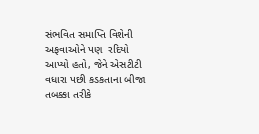સંભવિત સમાપ્તિ વિશેની અફવાઓને પણ  રદિયો આપ્યો હતો, જેને એસટીટી વધારા પછી કડકતાના બીજા તબક્કા તરીકે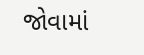જોવામાં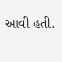આવી હતી.